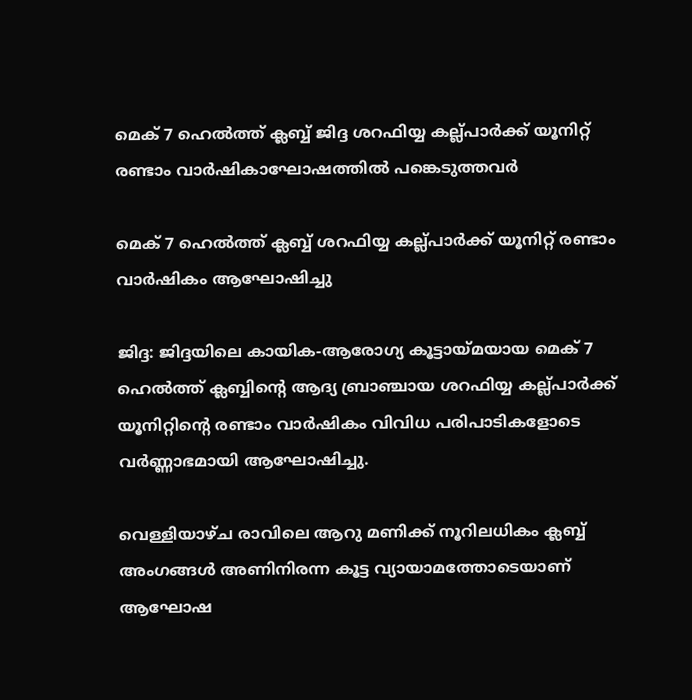മെക് 7 ഹെൽത്ത് ക്ലബ്ബ് ജിദ്ദ ശറഫിയ്യ കല്ല്പാർക്ക് യൂനിറ്റ് രണ്ടാം വാർഷികാഘോഷത്തിൽ പങ്കെടുത്തവർ

മെക് 7 ഹെൽത്ത് ക്ലബ്ബ് ശറഫിയ്യ കല്ല്പാർക്ക് യൂനിറ്റ് രണ്ടാം വാർഷികം ആഘോഷിച്ചു

ജിദ്ദ: ജിദ്ദയിലെ കായിക-ആരോഗ്യ കൂട്ടായ്മയായ മെക് 7 ഹെൽത്ത് ക്ലബ്ബിൻ്റെ ആദ്യ ബ്രാഞ്ചായ ശറഫിയ്യ കല്ല്പാർക്ക് യൂനിറ്റിൻ്റെ രണ്ടാം വാർഷികം വിവിധ പരിപാടികളോടെ വർണ്ണാഭമായി ആഘോഷിച്ചു.

വെള്ളിയാഴ്ച രാവിലെ ആറു മണിക്ക് നൂറിലധികം ക്ലബ്ബ് അംഗങ്ങൾ അണിനിരന്ന കൂട്ട വ്യായാമത്തോടെയാണ് ആഘോഷ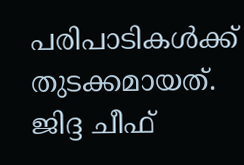പരിപാടികൾക്ക് തുടക്കമായത്. ജിദ്ദ ചീഫ്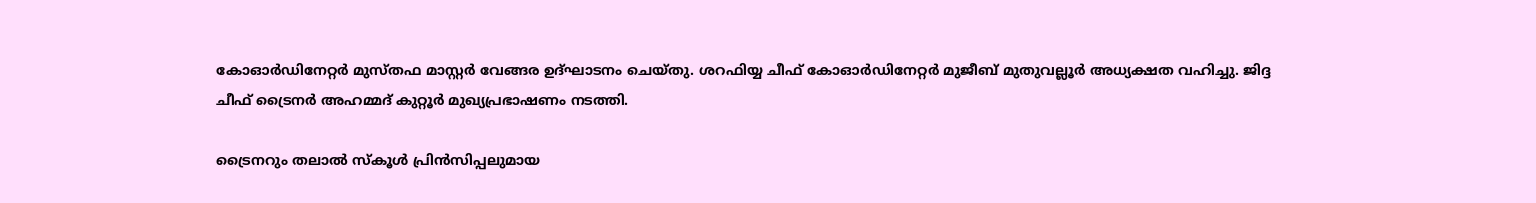കോഓർഡിനേറ്റർ മുസ്തഫ മാസ്റ്റർ വേങ്ങര ഉദ്ഘാടനം ചെയ്തു. ശറഫിയ്യ ചീഫ് കോഓർഡിനേറ്റർ മുജീബ് മുതുവല്ലൂർ അധ്യക്ഷത വഹിച്ചു. ജിദ്ദ ചീഫ് ട്രൈനർ അഹമ്മദ് കുറ്റൂർ മുഖ്യപ്രഭാഷണം നടത്തി.

ട്രൈനറും തലാൽ സ്കൂൾ പ്രിൻസിപ്പലുമായ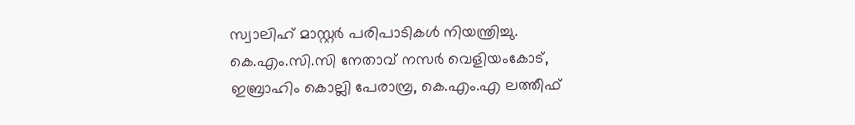സ്വാലിഹ് മാസ്റ്റർ പരിപാടികൾ നിയന്ത്രിച്ചു. കെ.എം.സി.സി നേതാവ് നസർ വെളിയംകോട്, ഇബ്രാഹിം കൊല്ലി പേരാമ്പ്ര, കെ.എം.എ ലത്തീഫ്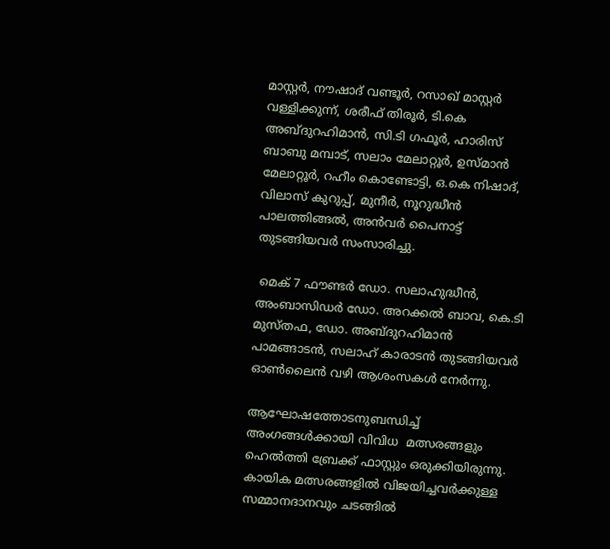മാസ്റ്റർ, നൗഷാദ് വണ്ടൂർ, റസാഖ് മാസ്റ്റർ വള്ളിക്കുന്ന്, ശരീഫ് തിരൂർ, ടി.കെ അബ്ദുറഹിമാൻ, സി.ടി ഗഫൂർ, ഹാരിസ് ബാബു മമ്പാട്, സലാം മേലാറ്റൂർ, ഉസ്മാൻ മേലാറ്റൂർ, റഹീം കൊണ്ടോട്ടി, ഒ.കെ നിഷാദ്, വിലാസ് കുറുപ്പ്, മുനീർ, നൂറുദ്ധീൻ പാലത്തിങ്ങൽ, അൻവർ പൈനാട്ട് തുടങ്ങിയവർ സംസാരിച്ചു.

 മെക് 7 ഫൗണ്ടർ ഡോ. സലാഹുദ്ധീൻ, അംബാസിഡർ ഡോ. അറക്കൽ ബാവ, കെ.ടി മുസ്തഫ, ഡോ. അബ്ദുറഹിമാൻ പാമങ്ങാടൻ, സലാഹ് കാരാടൻ തുടങ്ങിയവർ ഓൺലൈൻ വഴി ആശംസകൾ നേർന്നു.

ആഘോഷത്തോടനുബന്ധിച്ച് അംഗങ്ങൾക്കായി വിവിധ  മത്സരങ്ങളും ഹെൽത്തി ബ്രേക്ക് ഫാസ്റ്റും ഒരുക്കിയിരുന്നു. കായിക മത്സരങ്ങളിൽ വിജയിച്ചവർക്കുള്ള സമ്മാനദാനവും ചടങ്ങിൽ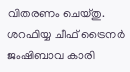വിതരണം ചെയ്തു. ശറഫിയ്യ ചീഫ് ട്രൈനർ ജംഷിബാവ കാരി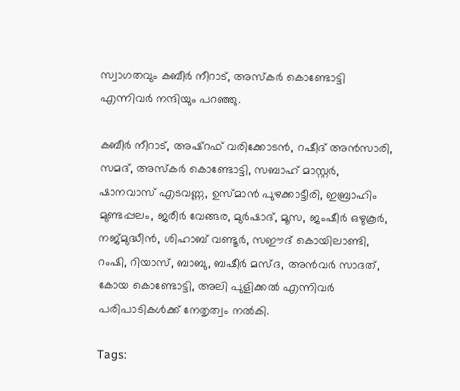സ്വാഗതവും കബീർ നീറാട്, അസ്‌കർ കൊണ്ടോട്ടി എന്നിവർ നന്ദിയും പറഞ്ഞു.

കബീർ നീറാട്, അഷ്‌റഫ് വരിക്കോടൻ, റഷീദ് അൻസാരി, സമദ്, അസ്‌കർ കൊണ്ടോട്ടി, സബാഹ് മാസ്റ്റർ, ഷാനവാസ് എടവണ്ണ, ഉസ്മാൻ പുഴക്കാട്ടീരി, ഇബ്രാഹിം മുണ്ടപ്പലം, ജരീർ വേങ്ങര, മുർഷാദ്, മൂസ, ജംഷീർ ഒഴുകൂർ, നജ്മുദ്ധീൻ, ശിഹാബ് വണ്ടൂർ, സഈദ് കൊയിലാണ്ടി, റംഷി, റിയാസ്, ബാബു, ബഷീർ മസ്ദ, അൻവർ സാദത്, കോയ കൊണ്ടോട്ടി, അലി പുളിക്കൽ എന്നിവർ പരിപാടികൾക്ക് നേതൃത്വം നൽകി.

Tags: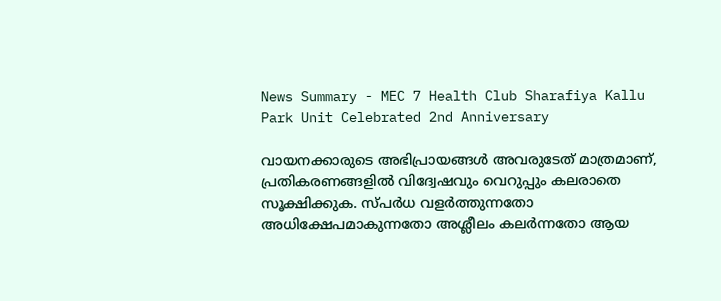News Summary - MEC 7 Health Club Sharafiya Kallu Park Unit Celebrated 2nd Anniversary

വായനക്കാരുടെ അഭിപ്രായങ്ങള്‍ അവരുടേത് മാത്രമാണ്, പ്രതികരണങ്ങളിൽ വിദ്വേഷവും വെറുപ്പും കലരാതെ സൂക്ഷിക്കുക. സ്പർധ വളർത്തുന്നതോ അധിക്ഷേപമാകുന്നതോ അശ്ലീലം കലർന്നതോ ആയ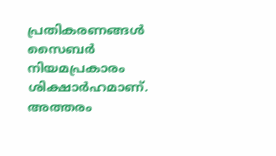പ്രതികരണങ്ങൾ സൈബർ നിയമപ്രകാരം ശിക്ഷാർഹമാണ്. അത്തരം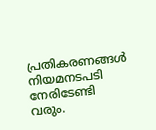പ്രതികരണങ്ങൾ നിയമനടപടി നേരിടേണ്ടി വരും.